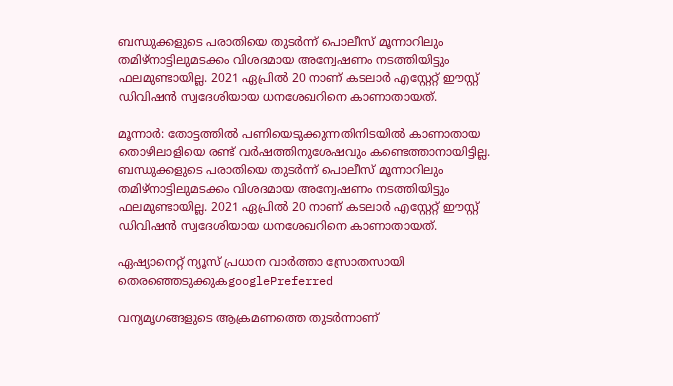ബന്ധുക്കളുടെ പരാതിയെ തുടര്‍ന്ന് പൊലീസ് മൂന്നാറിലും തമിഴ്നാട്ടിലുമടക്കം വിശദമായ അന്വേഷണം നടത്തിയിട്ടും ഫലമുണ്ടായില്ല. 2021 ഏപ്രില്‍ 20 നാണ് കടലാര്‍ എസ്റ്റേറ്റ് ഈസ്റ്റ് ഡിവിഷന്‍ സ്വദേശിയായ ധനശേഖറിനെ കാണാതായത്.

മൂന്നാര്‍: തോട്ടത്തില്‍ പണിയെടുക്കുന്നതിനിടയില്‍ കാണാതായ തൊഴിലാളിയെ രണ്ട് വർഷത്തിനുശേഷവും കണ്ടെത്താനായിട്ടില്ല. ബന്ധുക്കളുടെ പരാതിയെ തുടര്‍ന്ന് പൊലീസ് മൂന്നാറിലും തമിഴ്നാട്ടിലുമടക്കം വിശദമായ അന്വേഷണം നടത്തിയിട്ടും ഫലമുണ്ടായില്ല. 2021 ഏപ്രില്‍ 20 നാണ് കടലാര്‍ എസ്റ്റേറ്റ് ഈസ്റ്റ് ഡിവിഷന്‍ സ്വദേശിയായ ധനശേഖറിനെ കാണാതായത്.

ഏഷ്യാനെറ്റ് ന്യൂസ് പ്രധാന വാർത്താ സ്രോതസായി തെരഞ്ഞെടുക്കുകgooglePreferred

വന്യമൃഗങ്ങളുടെ ആക്രമണത്തെ തുടര്‍ന്നാണ്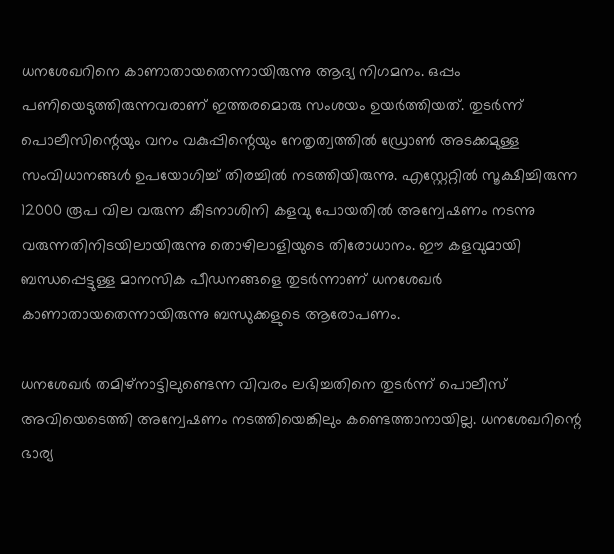ധനശേഖറിനെ കാണാതായതെന്നായിരുന്നു ആദ്യ നിഗമനം. ഒപ്പം പണിയെടുത്തിരുന്നവരാണ് ഇത്തരമൊരു സംശയം ഉയര്‍ത്തിയത്. തുടര്‍ന്ന് പൊലീസിന്റെയും വനം വകുപ്പിന്റെയും നേതൃത്വത്തില്‍ ഡ്രോണ്‍ അടക്കമുള്ള സംവിധാനങ്ങള്‍ ഉപയോഗിച്ച് തിരച്ചില്‍ നടത്തിയിരുന്നു. എസ്റ്റേറ്റില്‍ സൂക്ഷിച്ചിരുന്ന 12000 രൂപ വില വരുന്ന കീടനാശിനി കളവു പോയതില്‍ അന്വേഷണം നടന്നു വരുന്നതിനിടയിലായിരുന്നു തൊഴിലാളിയുടെ തിരോധാനം. ഈ കളവുമായി ബന്ധപ്പെട്ടുള്ള മാനസിക പീഡനങ്ങളെ തുടര്‍ന്നാണ് ധനശേഖര്‍ കാണാതായതെന്നായിരുന്നു ബന്ധുക്കളുടെ ആരോപണം.

ധനശേഖർ തമിഴ്നാട്ടിലുണ്ടെന്ന വിവരം ലഭിച്ചതിനെ തുടര്‍ന്ന് പൊലീസ് അവിയെടെത്തി അന്വേഷണം നടത്തിയെങ്കിലും കണ്ടെത്താനായില്ല. ധനശേഖറിന്റെ ഭാര്യ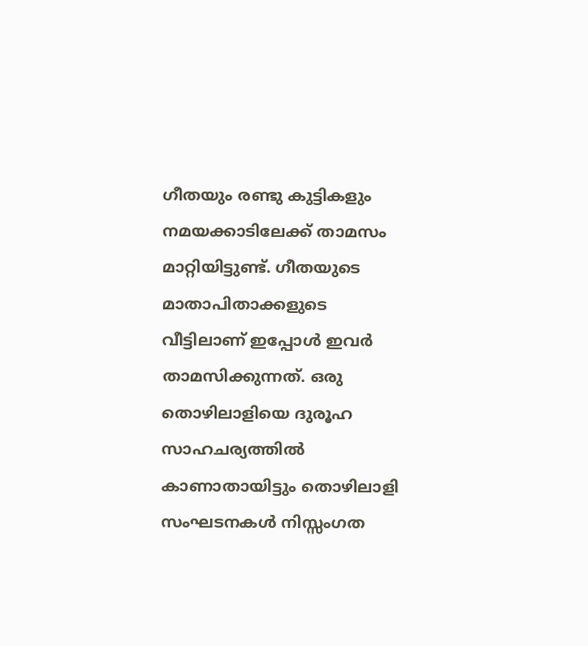ഗീതയും രണ്ടു കുട്ടികളും നമയക്കാടിലേക്ക് താമസം മാറ്റിയിട്ടുണ്ട്. ഗീതയുടെ മാതാപിതാക്കളുടെ വീട്ടിലാണ് ഇപ്പോള്‍ ഇവർ താമസിക്കുന്നത്. ഒരു തൊഴിലാളിയെ ദുരൂഹ സാഹചര്യത്തില്‍ കാണാതായിട്ടും തൊഴിലാളി സംഘടനകള്‍ നിസ്സംഗത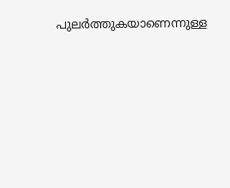പുലര്‍ത്തുകയാണെന്നുള്ള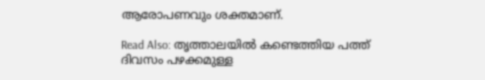ആരോപണവും ശക്തമാണ്.

Read Also: തൃത്താലയിൽ കണ്ടെത്തിയ പത്ത് ദിവസം പഴക്കമുള്ള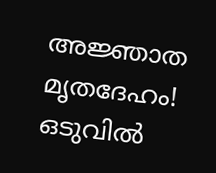അജ്ഞാത മൃതദേഹം! ഒടുവിൽ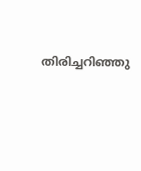തിരിച്ചറിഞ്ഞു